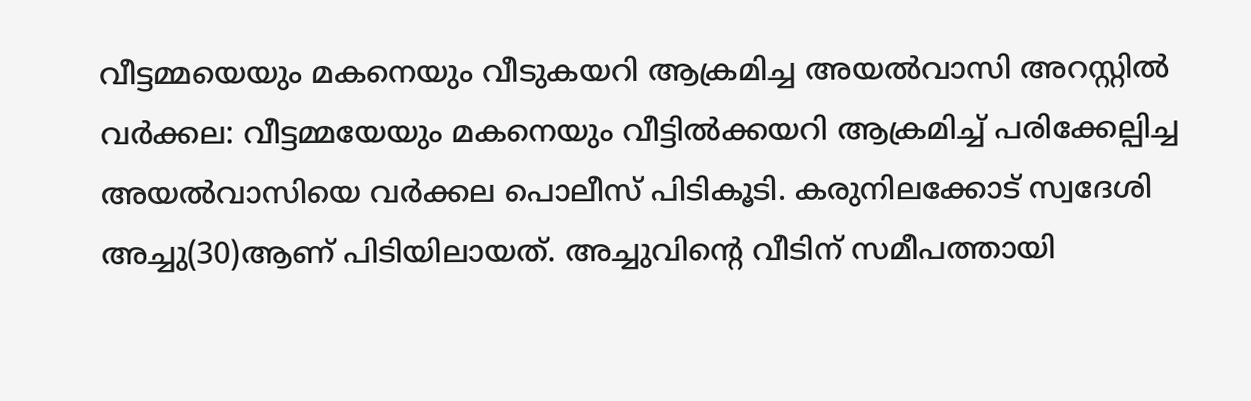വീട്ടമ്മയെയും മകനെയും വീടുകയറി ആക്രമിച്ച അയൽവാസി അറസ്റ്റിൽ
വർക്കല: വീട്ടമ്മയേയും മകനെയും വീട്ടിൽക്കയറി ആക്രമിച്ച് പരിക്കേല്പിച്ച അയൽവാസിയെ വർക്കല പൊലീസ് പിടികൂടി. കരുനിലക്കോട് സ്വദേശി അച്ചു(30)ആണ് പിടിയിലായത്. അച്ചുവിന്റെ വീടിന് സമീപത്തായി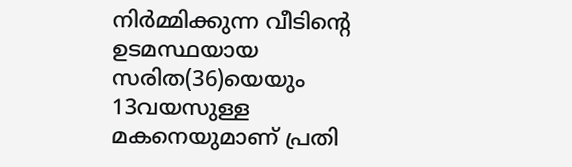നിർമ്മിക്കുന്ന വീടിന്റെ ഉടമസ്ഥയായ സരിത(36)യെയും 13വയസുള്ള മകനെയുമാണ് പ്രതി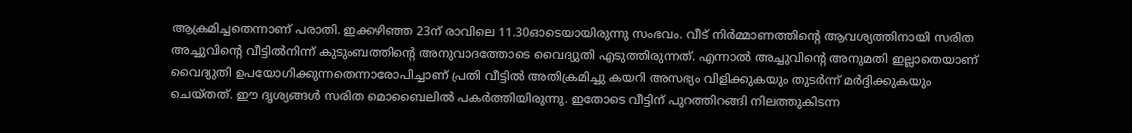ആക്രമിച്ചതെന്നാണ് പരാതി. ഇക്കഴിഞ്ഞ 23ന് രാവിലെ 11.30ഓടെയായിരുന്നു സംഭവം. വീട് നിർമ്മാണത്തിന്റെ ആവശ്യത്തിനായി സരിത അച്ചുവിന്റെ വീട്ടിൽനിന്ന് കുടുംബത്തിന്റെ അനുവാദത്തോടെ വൈദ്യുതി എടുത്തിരുന്നത്. എന്നാൽ അച്ചുവിന്റെ അനുമതി ഇല്ലാതെയാണ് വൈദ്യുതി ഉപയോഗിക്കുന്നതെന്നാരോപിച്ചാണ് പ്രതി വീട്ടിൽ അതിക്രമിച്ചു കയറി അസഭ്യം വിളിക്കുകയും തുടർന്ന് മർദ്ദിക്കുകയും ചെയ്തത്. ഈ ദൃശ്യങ്ങൾ സരിത മൊബൈലിൽ പകർത്തിയിരുന്നു. ഇതോടെ വീട്ടിന് പുറത്തിറങ്ങി നിലത്തുകിടന്ന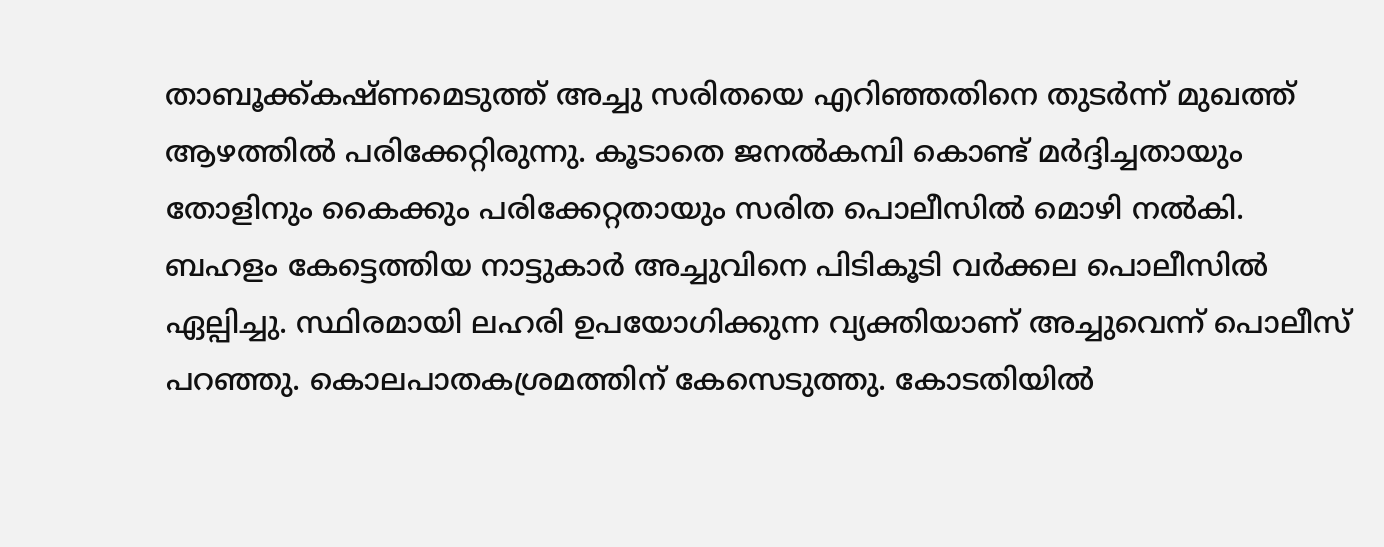താബൂക്ക്കഷ്ണമെടുത്ത് അച്ചു സരിതയെ എറിഞ്ഞതിനെ തുടർന്ന് മുഖത്ത് ആഴത്തിൽ പരിക്കേറ്റിരുന്നു. കൂടാതെ ജനൽകമ്പി കൊണ്ട് മർദ്ദിച്ചതായും തോളിനും കൈക്കും പരിക്കേറ്റതായും സരിത പൊലീസിൽ മൊഴി നൽകി. ബഹളം കേട്ടെത്തിയ നാട്ടുകാർ അച്ചുവിനെ പിടികൂടി വർക്കല പൊലീസിൽ ഏല്പിച്ചു. സ്ഥിരമായി ലഹരി ഉപയോഗിക്കുന്ന വ്യക്തിയാണ് അച്ചുവെന്ന് പൊലീസ് പറഞ്ഞു. കൊലപാതകശ്രമത്തിന് കേസെടുത്തു. കോടതിയിൽ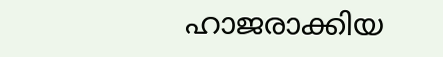ഹാജരാക്കിയ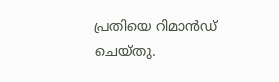പ്രതിയെ റിമാൻഡ് ചെയ്തു.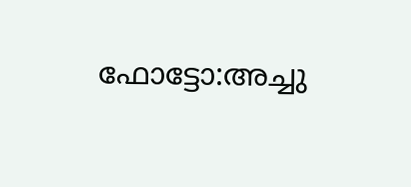ഫോട്ടോ:അച്ചു